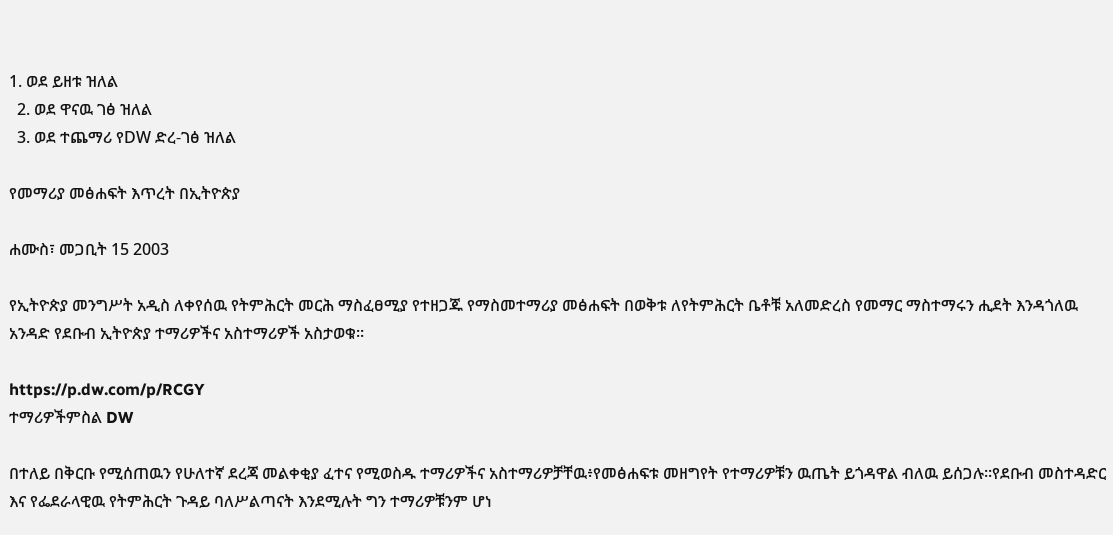1. ወደ ይዘቱ ዝለል
  2. ወደ ዋናዉ ገፅ ዝለል
  3. ወደ ተጨማሪ የDW ድረ-ገፅ ዝለል

የመማሪያ መፅሐፍት እጥረት በኢትዮጵያ

ሐሙስ፣ መጋቢት 15 2003

የኢትዮጵያ መንግሥት አዲስ ለቀየሰዉ የትምሕርት መርሕ ማስፈፀሚያ የተዘጋጁ የማስመተማሪያ መፅሐፍት በወቅቱ ለየትምሕርት ቤቶቹ አለመድረስ የመማር ማስተማሩን ሒደት እንዳጎለዉ አንዳድ የደቡብ ኢትዮጵያ ተማሪዎችና አስተማሪዎች አስታወቁ።

https://p.dw.com/p/RCGY
ተማሪዎችምስል DW

በተለይ በቅርቡ የሚሰጠዉን የሁለተኛ ደረጃ መልቀቂያ ፈተና የሚወስዱ ተማሪዎችና አስተማሪዎቻቸዉ፥የመፅሐፍቱ መዘግየት የተማሪዎቹን ዉጤት ይጎዳዋል ብለዉ ይሰጋሉ።የደቡብ መስተዳድር እና የፌደራላዊዉ የትምሕርት ጉዳይ ባለሥልጣናት እንደሚሉት ግን ተማሪዎቹንም ሆነ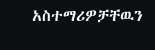አስተማሪዎቻቸዉን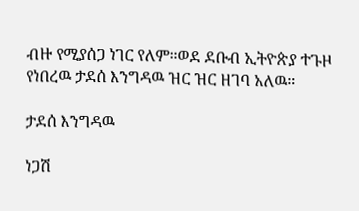ብዙ የሚያሰጋ ነገር የለም።ወደ ደቡብ ኢትዮጵያ ተጉዞ የነበረዉ ታደሰ እንግዳዉ ዝር ዝር ዘገባ አለዉ።

ታደሰ እንግዳዉ

ነጋሽ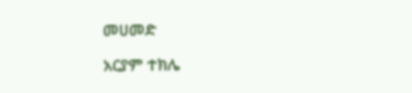መሀመድ

አርያም ተክሌ